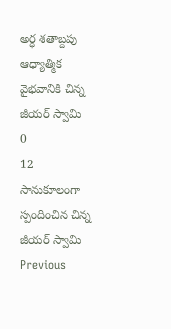అర్ధ శతాబ్దపు ఆధ్యాత్మిక వైభవానికి చిన్న జీయర్ స్వామి
0
12
సానుకూలంగా స్పందించిన చిన్న జీయర్ స్వామి
Previous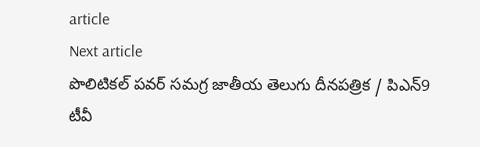article
Next article
పొలిటికల్ పవర్ సమగ్ర జాతీయ తెలుగు దీనపత్రిక / పిఎన్9 టీవీ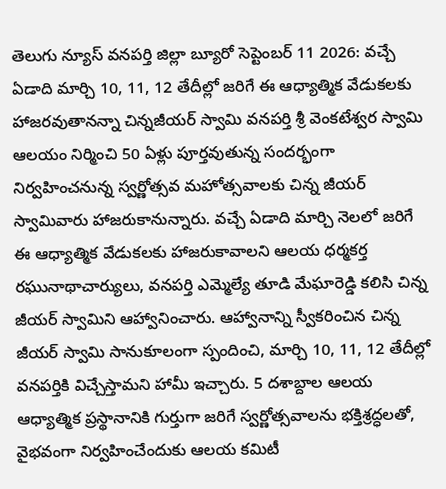తెలుగు న్యూస్ వనపర్తి జిల్లా బ్యూరో సెప్టెంబర్ 11 2026: వచ్చే ఏడాది మార్చి 10, 11, 12 తేదీల్లో జరిగే ఈ ఆధ్యాత్మిక వేడుకలకు హాజరవుతానన్నా చిన్నజీయర్ స్వామి వనపర్తి శ్రీ వెంకటేశ్వర స్వామి ఆలయం నిర్మించి 50 ఏళ్లు పూర్తవుతున్న సందర్భంగా నిర్వహించనున్న స్వర్ణోత్సవ మహోత్సవాలకు చిన్న జీయర్ స్వామివారు హాజరుకానున్నారు. వచ్చే ఏడాది మార్చి నెలలో జరిగే ఈ ఆధ్యాత్మిక వేడుకలకు హాజరుకావాలని ఆలయ ధర్మకర్త రఘునాథాచార్యులు, వనపర్తి ఎమ్మెల్యే తూడి మేఘారెడ్డి కలిసి చిన్న జీయర్ స్వామిని ఆహ్వానించారు. ఆహ్వానాన్ని స్వీకరించిన చిన్న జీయర్ స్వామి సానుకూలంగా స్పందించి, మార్చి 10, 11, 12 తేదీల్లో వనపర్తికి విచ్చేస్తామని హామీ ఇచ్చారు. 5 దశాబ్దాల ఆలయ ఆధ్యాత్మిక ప్రస్థానానికి గుర్తుగా జరిగే స్వర్ణోత్సవాలను భక్తిశ్రద్ధలతో, వైభవంగా నిర్వహించేందుకు ఆలయ కమిటీ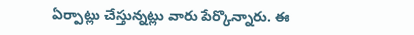ఏర్పాట్లు చేస్తున్నట్లు వారు పేర్కొన్నారు. ఈ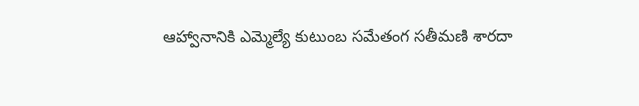ఆహ్వానానికి ఎమ్మెల్యే కుటుంబ సమేతంగ సతీమణి శారదా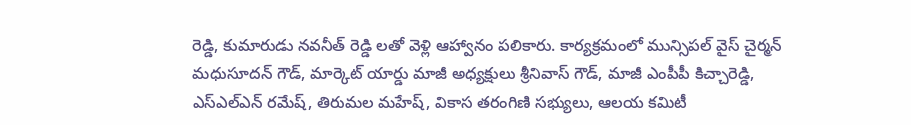రెడ్డి, కుమారుడు నవనీత్ రెడ్డి లతో వెళ్లి ఆహ్వానం పలికారు. కార్యక్రమంలో మున్సిపల్ వైస్ చైర్మన్ మధుసూదన్ గౌడ్, మార్కెట్ యార్డు మాజీ అధ్యక్షులు శ్రీనివాస్ గౌడ్, మాజీ ఎంపీపీ కిచ్చారెడ్డి, ఎస్ఎల్ఎన్ రమేష్, తిరుమల మహేష్, వికాస తరంగిణి సభ్యులు, ఆలయ కమిటీ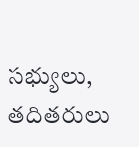సభ్యులు, తదితరులు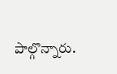పాల్గొన్నారు.